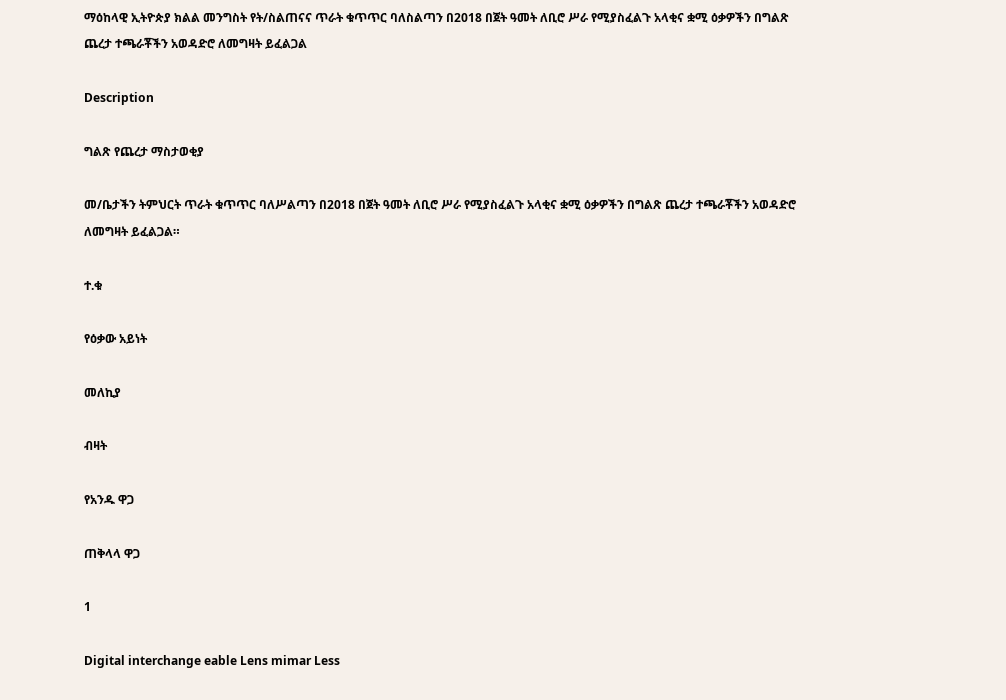ማዕከላዊ ኢትዮጵያ ክልል መንግስት የት/ስልጠናና ጥራት ቁጥጥር ባለስልጣን በ2018 በጀት ዓመት ለቢሮ ሥራ የሚያስፈልጉ አላቂና ቋሚ ዕቃዎችን በግልጽ ጨረታ ተጫራቾችን አወዳድሮ ለመግዛት ይፈልጋል

Description

ግልጽ የጨረታ ማስታወቂያ

መ/ቤታችን ትምህርት ጥራት ቁጥጥር ባለሥልጣን በ2018 በጀት ዓመት ለቢሮ ሥራ የሚያስፈልጉ አላቂና ቋሚ ዕቃዎችን በግልጽ ጨረታ ተጫራቾችን አወዳድሮ ለመግዛት ይፈልጋል።

ተ.ቁ

የዕቃው አይነት

መለኪያ

ብዛት

የአንዱ ዋጋ

ጠቅላላ ዋጋ

1

Digital interchange eable Lens mimar Less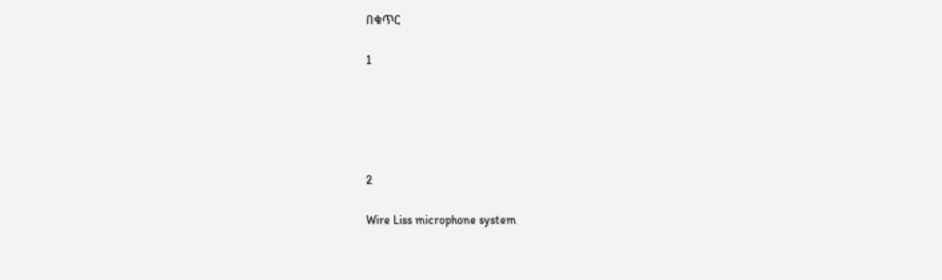በቁጥር

1





2

Wire Liss microphone system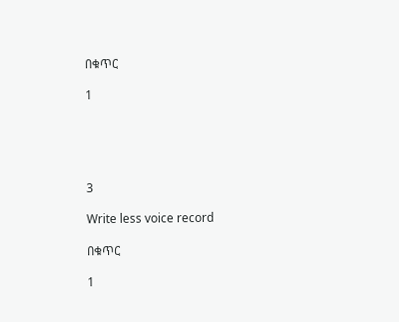በቁጥር

1





3

Write less voice record

በቁጥር

1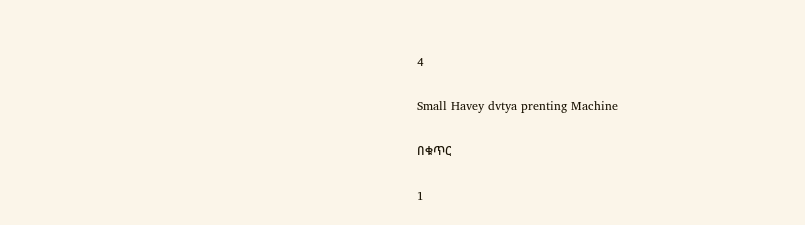4

Small Havey dvtya prenting Machine

በቁጥር

1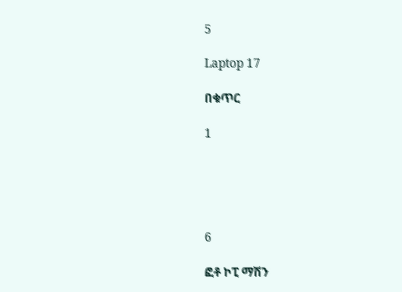5

Laptop 17

በቁጥር

1





6

ፎቶ ኮፒ ማሽን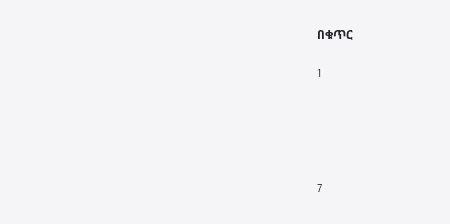በቁጥር

1





7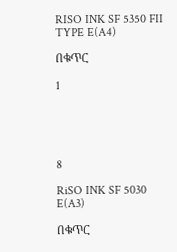RISO INK SF 5350 FII TYPE E(A4)

በቁጥር

1





8

RiSO INK SF 5030 E(A3)

በቁጥር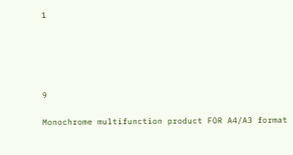1





9

Monochrome multifunction product FOR A4/A3 format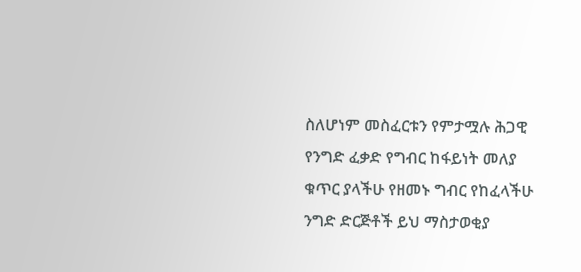ስለሆነም መስፈርቱን የምታሟሉ ሕጋዊ የንግድ ፈቃድ የግብር ከፋይነት መለያ ቁጥር ያላችሁ የዘመኑ ግብር የከፈላችሁ ንግድ ድርጅቶች ይህ ማስታወቂያ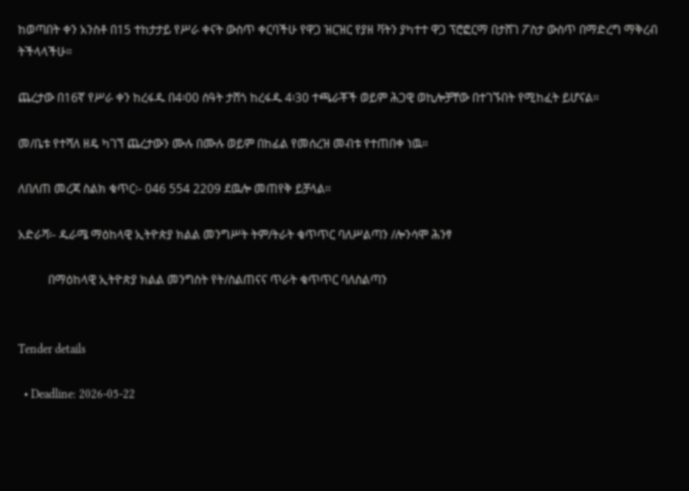ከወጣበት ቀን አንስቶ በ15 ተከታታይ የሥራ ቀናት ውስጥ ቀርባችሁ የዋጋ ዝርዝር የያዘ ቫትን ያካተተ ዋጋ ፕሮፎርማ በታሸገ ፖስታ ውስጥ በማድረግ ማቅረብ ትችላላችሁ።

ጨረታው በ16ኛ የሥራ ቀን ከረፋዱ በ4፡00 ሰዓት ታሸጎ ከረፋዱ 4፡30 ተጫራቾች ወይም ሕጋዊ ወኪሎቻቸው በተገኙበት የሚከፈት ይሆናል።

መ/ቤቱ የተሻለ ዘዴ ካገኘ ጨረታውን ሙሉ በሙሉ ወይም በከፊል የመሰረዝ መብቱ የተጠበቀ ነዉ።

ለበለጠ መረጃ ስልክ ቁጥር፡- 046 554 2209 ደዉሎ መጠየቅ ይቻላል።

አድራሻ፡- ዱራሜ ማዕከላዊ ኢትዮጵያ ክልል መንግሥት ትም/ትራት ቁጥጥር ባለሥልጣን /ሎንሳሞ ሕንፃ

          በማዕከላዊ ኢትዮጵያ ክልል መንግስት የት/ስልጠናና ጥራት ቁጥጥር ባለስልጣን


Tender details

  • Deadline: 2026-05-22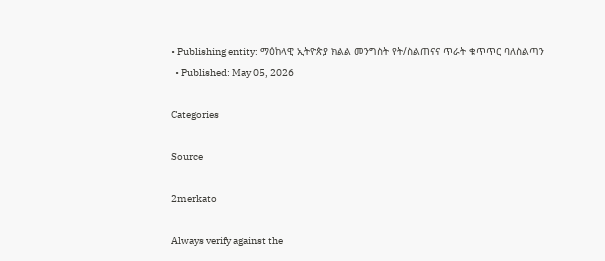• Publishing entity: ማዕከላዊ ኢትዮጵያ ክልል መንግስት የት/ስልጠናና ጥራት ቁጥጥር ባለስልጣን
  • Published: May 05, 2026

Categories

Source

2merkato

Always verify against the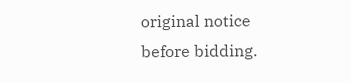original notice before bidding.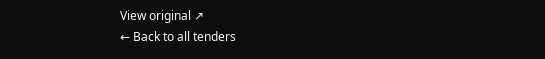View original ↗
← Back to all tenders